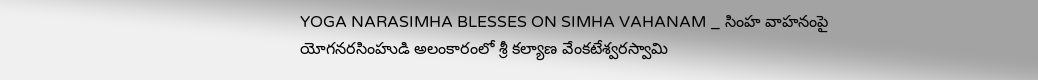YOGA NARASIMHA BLESSES ON SIMHA VAHANAM _ సింహ వాహనంపై యోగనరసింహుడి అలంకారంలో శ్రీ కల్యాణ వేంకటేశ్వరస్వామి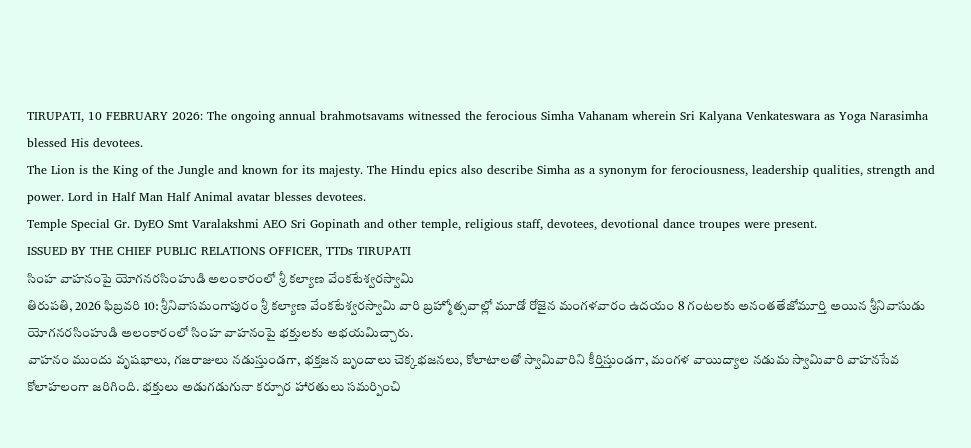TIRUPATI, 10 FEBRUARY 2026: The ongoing annual brahmotsavams witnessed the ferocious Simha Vahanam wherein Sri Kalyana Venkateswara as Yoga Narasimha blessed His devotees.
The Lion is the King of the Jungle and known for its majesty. The Hindu epics also describe Simha as a synonym for ferociousness, leadership qualities, strength and power. Lord in Half Man Half Animal avatar blesses devotees.
Temple Special Gr. DyEO Smt Varalakshmi AEO Sri Gopinath and other temple, religious staff, devotees, devotional dance troupes were present.
ISSUED BY THE CHIEF PUBLIC RELATIONS OFFICER, TTDs TIRUPATI
సింహ వాహనంపై యోగనరసింహుడి అలంకారంలో శ్రీ కల్యాణ వేంకటేశ్వరస్వామి
తిరుపతి, 2026 ఫిబ్రవరి 10: శ్రీనివాసమంగాపురం శ్రీ కల్యాణ వేంకటేశ్వరస్వామి వారి బ్రహ్మోత్సవాల్లో మూడో రోజైన మంగళవారం ఉదయం 8 గంటలకు అనంతతేజోమూర్తి అయిన శ్రీనివాసుడు యోగనరసింహుడి అలంకారంలో సింహ వాహనంపై భక్తులకు అభయమిచ్చారు.
వాహనం ముందు వృషభాలు, గజరాజులు నడుస్తుండగా, భక్తజన బృందాలు చెక్కభజనలు, కోలాటాలతో స్వామివారిని కీర్తిస్తుండగా, మంగళ వాయిద్యాల నడుమ స్వామివారి వాహనసేవ కోలాహలంగా జరిగింది. భక్తులు అడుగడుగునా కర్పూర హారతులు సమర్పించి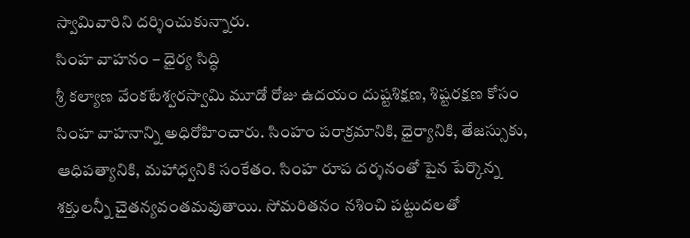స్వామివారిని దర్శించుకున్నారు.
సింహ వాహనం – ధైర్య సిద్ధి
శ్రీ కల్యాణ వేంకటేశ్వరస్వామి మూడో రోజు ఉదయం దుష్టశిక్షణ, శిష్టరక్షణ కోసం సింహ వాహనాన్ని అధిరోహించారు. సింహం పరాక్రమానికి, ధైర్యానికి, తేజస్సుకు, ఆధిపత్యానికి, మహాధ్వనికి సంకేతం. సింహ రూప దర్శనంతో పైన పేర్కొన్న శక్తులన్నీ చైతన్యవంతమవుతాయి. సోమరితనం నశించి పట్టుదలతో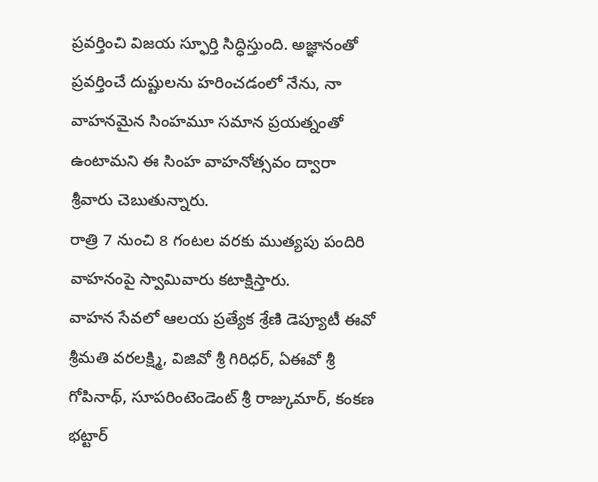ప్రవర్తించి విజయ స్ఫూర్తి సిద్ధిస్తుంది. అజ్ఞానంతో ప్రవర్తించే దుష్టులను హరించడంలో నేను, నా వాహనమైన సింహమూ సమాన ప్రయత్నంతో ఉంటామని ఈ సింహ వాహనోత్సవం ద్వారా శ్రీవారు చెబుతున్నారు.
రాత్రి 7 నుంచి 8 గంటల వరకు ముత్యపు పందిరి వాహనంపై స్వామివారు కటాక్షిస్తారు.
వాహన సేవలో ఆలయ ప్రత్యేక శ్రేణి డెప్యూటీ ఈవో శ్రీమతి వరలక్ష్మి, విజివో శ్రీ గిరిధర్, ఏఈవో శ్రీ గోపినాథ్, సూపరింటెండెంట్ శ్రీ రాజ్కుమార్, కంకణ భట్టార్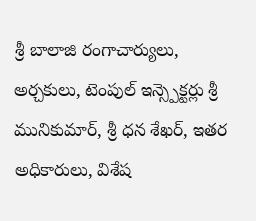శ్రీ బాలాజి రంగాచార్యులు, అర్చకులు, టెంపుల్ ఇన్స్పెక్టర్లు శ్రీ మునికుమార్, శ్రీ ధన శేఖర్, ఇతర అధికారులు, విశేష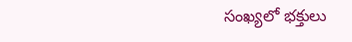సంఖ్యలో భక్తులు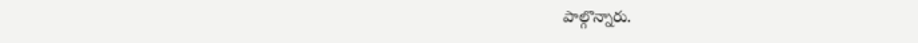పాల్గొన్నారు.